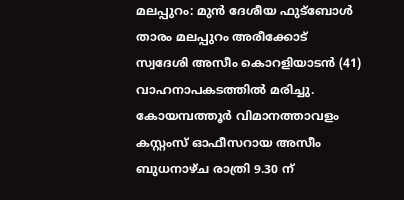മലപ്പുറം: മുൻ ദേശീയ ഫുട്ബോൾ താരം മലപ്പുറം അരീക്കോട് സ്വദേശി അസീം കൊറളിയാടൻ (41) വാഹനാപകടത്തിൽ മരിച്ചു. കോയമ്പത്തൂർ വിമാനത്താവളം കസ്റ്റംസ് ഓഫീസറായ അസീം ബുധനാഴ്ച രാത്രി 9.30 ന്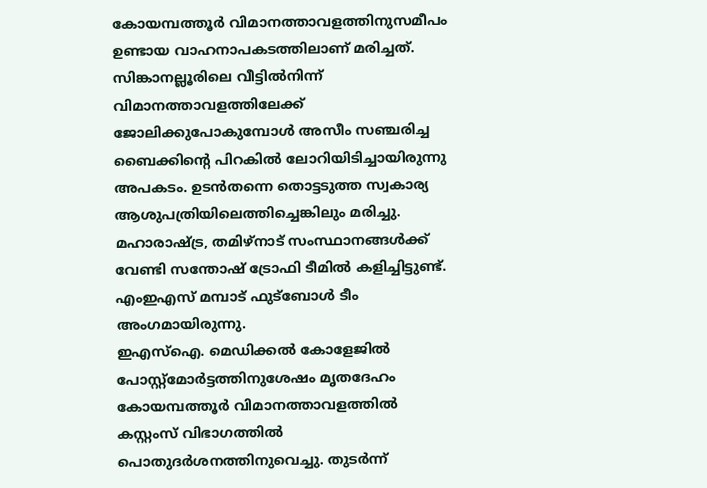കോയമ്പത്തൂർ വിമാനത്താവളത്തിനുസമീപം ഉണ്ടായ വാഹനാപകടത്തിലാണ് മരിച്ചത്.
സിങ്കാനല്ലൂരിലെ വീട്ടിൽനിന്ന് വിമാനത്താവളത്തിലേക്ക് ജോലിക്കുപോകുമ്പോൾ അസീം സഞ്ചരിച്ച ബൈക്കിന്റെ പിറകിൽ ലോറിയിടിച്ചായിരുന്നു അപകടം. ഉടൻതന്നെ തൊട്ടടുത്ത സ്വകാര്യ ആശുപത്രിയിലെത്തിച്ചെങ്കിലും മരിച്ചു. മഹാരാഷ്ട്ര, തമിഴ്നാട് സംസ്ഥാനങ്ങൾക്ക് വേണ്ടി സന്തോഷ് ട്രോഫി ടീമിൽ കളിച്ചിട്ടുണ്ട്. എംഇഎസ് മമ്പാട് ഫുട്ബോൾ ടീം അംഗമായിരുന്നു.
ഇഎസ്ഐ. മെഡിക്കൽ കോളേജിൽ പോസ്റ്റ്മോർട്ടത്തിനുശേഷം മൃതദേഹം കോയമ്പത്തൂർ വിമാനത്താവളത്തിൽ കസ്റ്റംസ് വിഭാഗത്തിൽ പൊതുദർശനത്തിനുവെച്ചു. തുടർന്ന്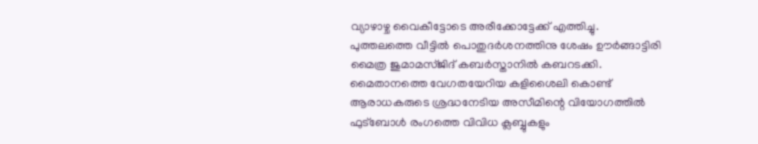വ്യാഴാഴ്ച വൈകീട്ടോടെ അരീക്കോട്ടേക്ക് എത്തിച്ചു. പുത്തലത്തെ വീട്ടിൽ പൊതുദർശനത്തിനു ശേഷം ഊർങ്ങാട്ടിരി മൈത്ര ജുമാമസ്ജിദ് കബർസ്താനിൽ കബറടക്കി. മൈതാനത്തെ വേഗതയേറിയ കളിശൈലി കൊണ്ട് ആരാധകരുടെ ശ്രദ്ധനേടിയ അസീമിന്റെ വിയോഗത്തിൽ ഫുട്ബോൾ രംഗത്തെ വിവിധ ക്ലബ്ബുകളും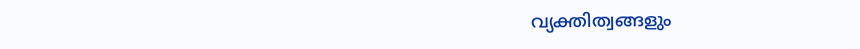വ്യക്തിത്വങ്ങളും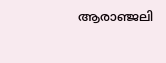ആരാഞ്ജലി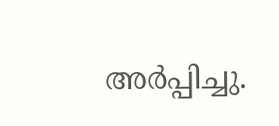അർപ്പിച്ചു.